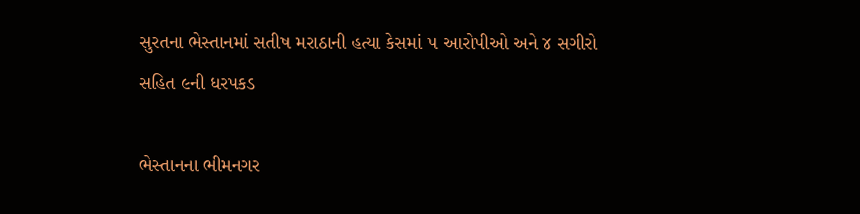સુરતના ભેસ્તાનમાં સતીષ મરાઠાની હત્યા કેસમાં ૫ આરોપીઓ અને ૪ સગીરો સહિત ૯ની ધરપકડ

ભેસ્તાનના ભીમનગર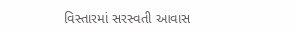વિસ્તારમાં સરસ્વતી આવાસ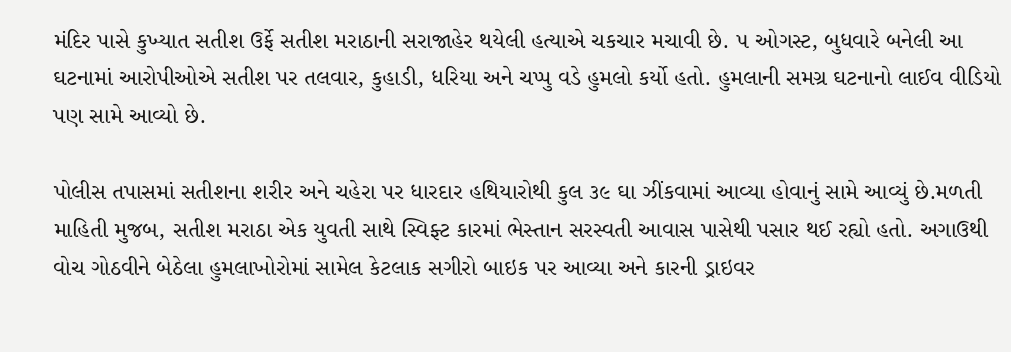મંદિર પાસે કુખ્યાત સતીશ ઉર્ફે સતીશ મરાઠાની સરાજાહેર થયેલી હત્યાએ ચકચાર મચાવી છે. ૫ ઓગસ્ટ, બુધવારે બનેલી આ ઘટનામાં આરોપીઓએ સતીશ પર તલવાર, કુહાડી, ધરિયા અને ચપ્પુ વડે હુમલો કર્યો હતો. હુમલાની સમગ્ર ઘટનાનો લાઈવ વીડિયો પણ સામે આવ્યો છે.

પોલીસ તપાસમાં સતીશના શરીર અને ચહેરા પર ધારદાર હથિયારોથી કુલ ૩૯ ઘા ઝીંકવામાં આવ્યા હોવાનું સામે આવ્યું છે.મળતી માહિતી મુજબ, સતીશ મરાઠા એક યુવતી સાથે સ્વિફ્ટ કારમાં ભેસ્તાન સરસ્વતી આવાસ પાસેથી પસાર થઈ રહ્યો હતો. અગાઉથી વોચ ગોઠવીને બેઠેલા હુમલાખોરોમાં સામેલ કેટલાક સગીરો બાઇક પર આવ્યા અને કારની ડ્રાઇવર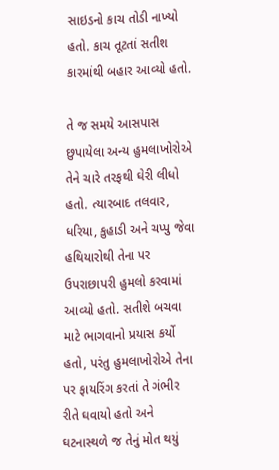સાઇડનો કાચ તોડી નાખ્યો હતો. કાચ તૂટતાં સતીશ કારમાંથી બહાર આવ્યો હતો.

તે જ સમયે આસપાસ છુપાયેલા અન્ય હુમલાખોરોએ તેને ચારે તરફથી ઘેરી લીધો હતો. ત્યારબાદ તલવાર, ધરિયા, કુહાડી અને ચપ્પુ જેવા હથિયારોથી તેના પર ઉપરાછાપરી હુમલો કરવામાં આવ્યો હતો. સતીશે બચવા માટે ભાગવાનો પ્રયાસ કર્યો હતો, પરંતુ હુમલાખોરોએ તેના પર ફાયરિંગ કરતાં તે ગંભીર રીતે ઘવાયો હતો અને ઘટનાસ્થળે જ તેનું મોત થયું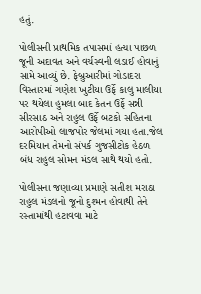હતું.

પોલીસની પ્રાથમિક તપાસમાં હત્યા પાછળ જૂની અદાવત અને વર્ચસ્વની લડાઈ હોવાનું સામે આવ્યું છે. ફેબ્રુઆરીમાં ગોડાદરા વિસ્તારમાં ગણેશ ખુટીયા ઉર્ફે કાલુ માલીયા પર થયેલા હુમલા બાદ કેતન ઉર્ફે સન્ની સીરસાઠ અને રાહુલ ઉર્ફે બટકો સહિતના આરોપીઓ લાજપોર જેલમાં ગયા હતા.જેલ દરમિયાન તેમનો સંપર્ક ગુજસીટોક હેઠળ બંધ રાહુલ સોમન મંડલ સાથે થયો હતો.

પોલીસના જણાવ્યા પ્રમાણે સતીશ મરાઠા રાહુલ મંડલનો જૂનો દુશ્મન હોવાથી તેને રસ્તામાંથી હટાવવા માટે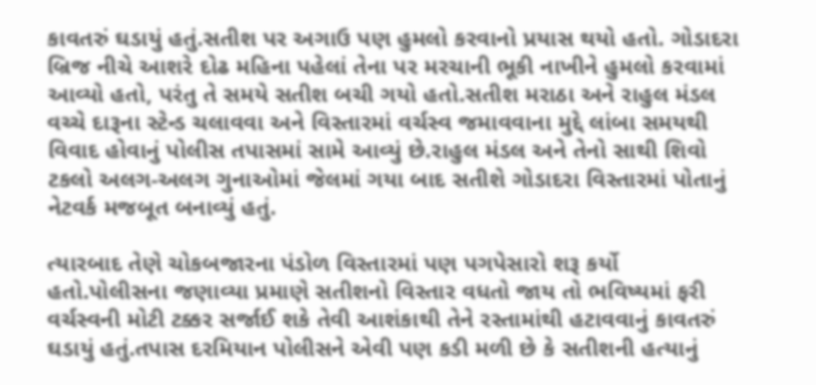કાવતરું ઘડાયું હતું.સતીશ પર અગાઉ પણ હુમલો કરવાનો પ્રયાસ થયો હતો. ગોડાદરા બ્રિજ નીચે આશરે દોઢ મહિના પહેલાં તેના પર મરચાની ભૂકી નાખીને હુમલો કરવામાં આવ્યો હતો, પરંતુ તે સમયે સતીશ બચી ગયો હતો.સતીશ મરાઠા અને રાહુલ મંડલ વચ્ચે દારૂના સ્ટેન્ડ ચલાવવા અને વિસ્તારમાં વર્ચસ્વ જમાવવાના મુદ્દે લાંબા સમયથી વિવાદ હોવાનું પોલીસ તપાસમાં સામે આવ્યું છે.રાહુલ મંડલ અને તેનો સાથી શિવો ટકલો અલગ-અલગ ગુનાઓમાં જેલમાં ગયા બાદ સતીશે ગોડાદરા વિસ્તારમાં પોતાનું નેટવર્ક મજબૂત બનાવ્યું હતું.

ત્યારબાદ તેણે ચોકબજારના પંડોળ વિસ્તારમાં પણ પગપેસારો શરૂ કર્યો હતો.પોલીસના જણાવ્યા પ્રમાણે સતીશનો વિસ્તાર વધતો જાય તો ભવિષ્યમાં ફરી વર્ચસ્વની મોટી ટક્કર સર્જાઈ શકે તેવી આશંકાથી તેને રસ્તામાંથી હટાવવાનું કાવતરું ઘડાયું હતું.તપાસ દરમિયાન પોલીસને એવી પણ કડી મળી છે કે સતીશની હત્યાનું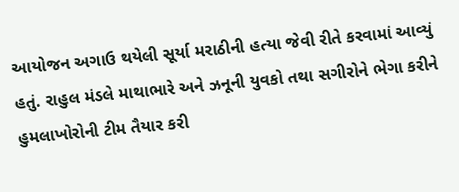આયોજન અગાઉ થયેલી સૂર્યા મરાઠીની હત્યા જેવી રીતે કરવામાં આવ્યું હતું. રાહુલ મંડલે માથાભારે અને ઝનૂની યુવકો તથા સગીરોને ભેગા કરીને હુમલાખોરોની ટીમ તૈયાર કરી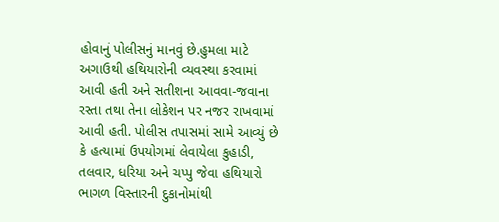હોવાનું પોલીસનું માનવું છે.હુમલા માટે અગાઉથી હથિયારોની વ્યવસ્થા કરવામાં આવી હતી અને સતીશના આવવા-જવાના રસ્તા તથા તેના લોકેશન પર નજર રાખવામાં આવી હતી. પોલીસ તપાસમાં સામે આવ્યું છે કે હત્યામાં ઉપયોગમાં લેવાયેલા કુહાડી, તલવાર, ધરિયા અને ચપ્પુ જેવા હથિયારો ભાગળ વિસ્તારની દુકાનોમાંથી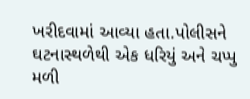ખરીદવામાં આવ્યા હતા.પોલીસને ઘટનાસ્થળેથી એક ધરિયું અને ચપ્પુ મળી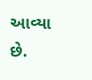આવ્યા છે.